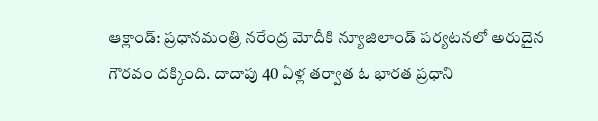ఆక్లాండ్: ప్రధానమంత్రి నరేంద్ర మోదీకి న్యూజిలాండ్ పర్యటనలో అరుదైన గౌరవం దక్కింది. దాదాపు 40 ఏళ్ల తర్వాత ఓ భారత ప్రధాని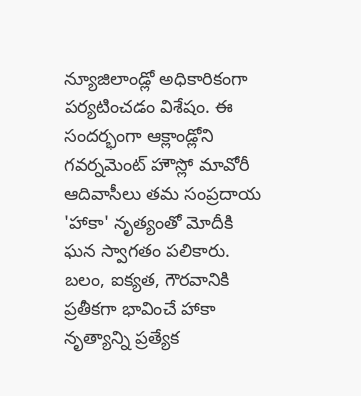న్యూజిలాండ్లో అధికారికంగా పర్యటించడం విశేషం. ఈ సందర్భంగా ఆక్లాండ్లోని గవర్నమెంట్ హౌస్లో మావోరీ ఆదివాసీలు తమ సంప్రదాయ 'హాకా' నృత్యంతో మోదీకి ఘన స్వాగతం పలికారు.
బలం, ఐక్యత, గౌరవానికి ప్రతీకగా భావించే హాకా నృత్యాన్ని ప్రత్యేక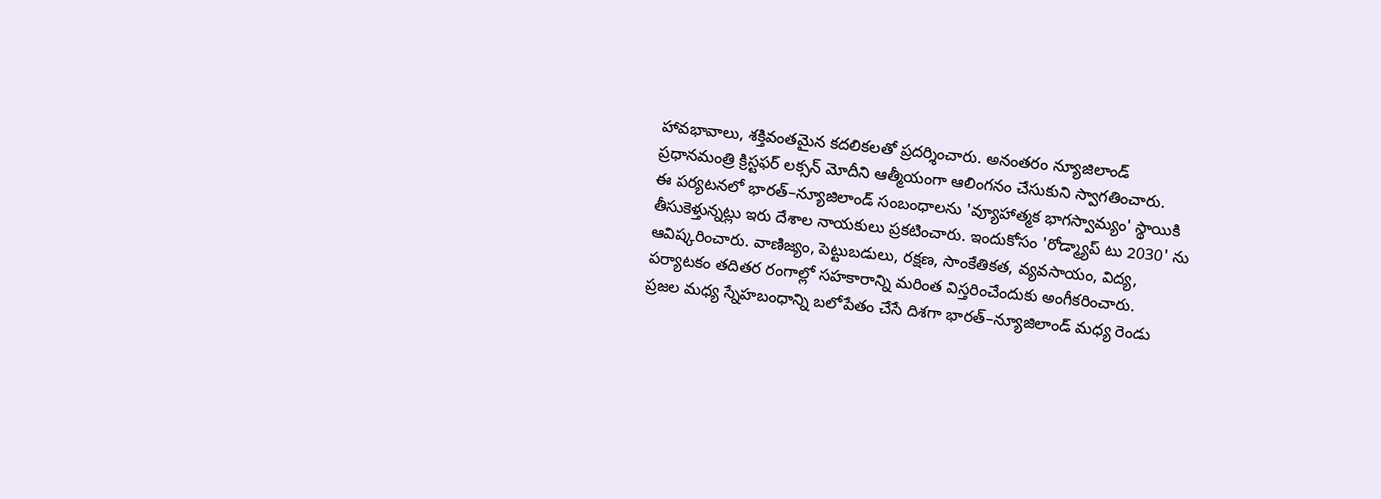హావభావాలు, శక్తివంతమైన కదలికలతో ప్రదర్శించారు. అనంతరం న్యూజిలాండ్ ప్రధానమంత్రి క్రిస్టఫర్ లక్సన్ మోదీని ఆత్మీయంగా ఆలింగనం చేసుకుని స్వాగతించారు.
ఈ పర్యటనలో భారత్–న్యూజిలాండ్ సంబంధాలను 'వ్యూహాత్మక భాగస్వామ్యం' స్థాయికి తీసుకెళ్తున్నట్లు ఇరు దేశాల నాయకులు ప్రకటించారు. ఇందుకోసం 'రోడ్మ్యాప్ టు 2030' ను ఆవిష్కరించారు. వాణిజ్యం, పెట్టుబడులు, రక్షణ, సాంకేతికత, వ్యవసాయం, విద్య, పర్యాటకం తదితర రంగాల్లో సహకారాన్ని మరింత విస్తరించేందుకు అంగీకరించారు.
ప్రజల మధ్య స్నేహబంధాన్ని బలోపేతం చేసే దిశగా భారత్–న్యూజిలాండ్ మధ్య రెండు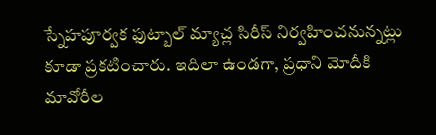స్నేహపూర్వక ఫుట్బాల్ మ్యాచ్ల సిరీస్ నిర్వహించనున్నట్లు కూడా ప్రకటించారు. ఇదిలా ఉండగా, ప్రధాని మోదీకి మావోరీల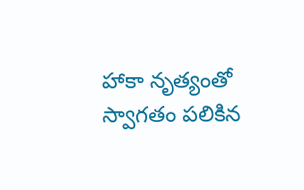హాకా నృత్యంతో స్వాగతం పలికిన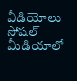వీడియోలు సోషల్ మీడియాలో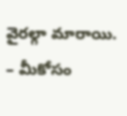వైరల్గా మారాయి.
– మీకోసం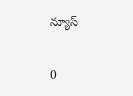న్యూస్

0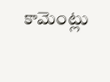కామెంట్లు